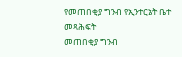የመጠበቂያ ግንብ የኢንተርኔት ቤተ መጻሕፍት
መጠበቂያ ግንብ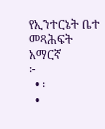የኢንተርኔት ቤተ መጻሕፍት
አማርኛ
፦
  • ፡
  •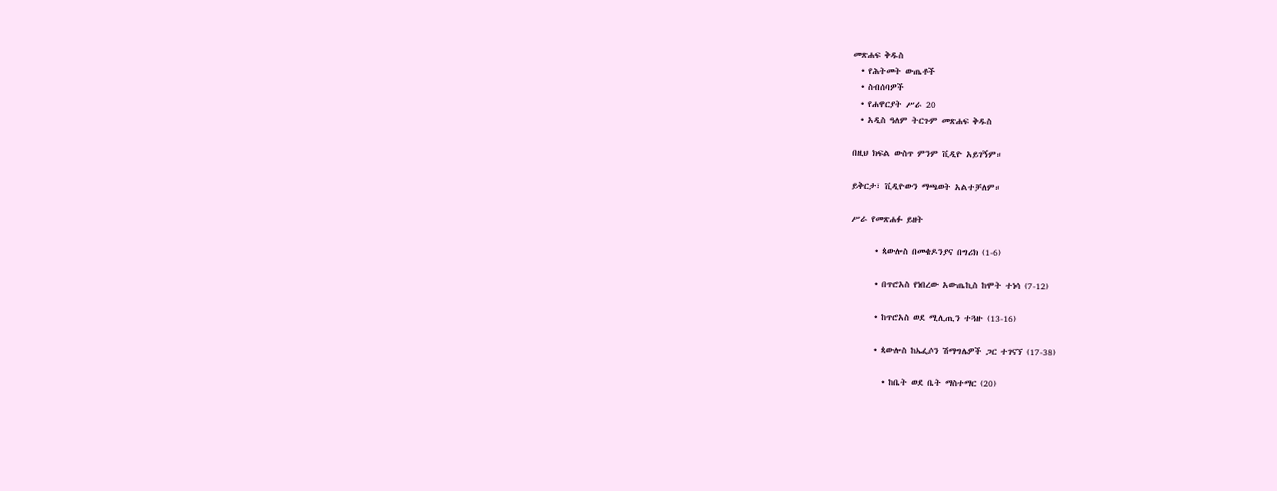መጽሐፍ ቅዱስ
  • የሕትመት ውጤቶች
  • ስብሰባዎች
  • የሐዋርያት ሥራ 20
  • አዲስ ዓለም ትርጉም መጽሐፍ ቅዱስ

በዚህ ክፍል ውስጥ ምንም ቪዲዮ አይገኝም።

ይቅርታ፣ ቪዲዮውን ማጫወት አልተቻለም።

ሥራ የመጽሐፉ ይዘት

      • ጳውሎስ በመቄዶንያና በግሪክ (1-6)

      • በጥሮአስ የነበረው አውጤኪስ ከሞት ተነሳ (7-12)

      • ከጥሮአስ ወደ ሚሊጢን ተጓዙ (13-16)

      • ጳውሎስ ከኤፌሶን ሽማግሌዎች ጋር ተገናኘ (17-38)

        • ከቤት ወደ ቤት ማስተማር (20)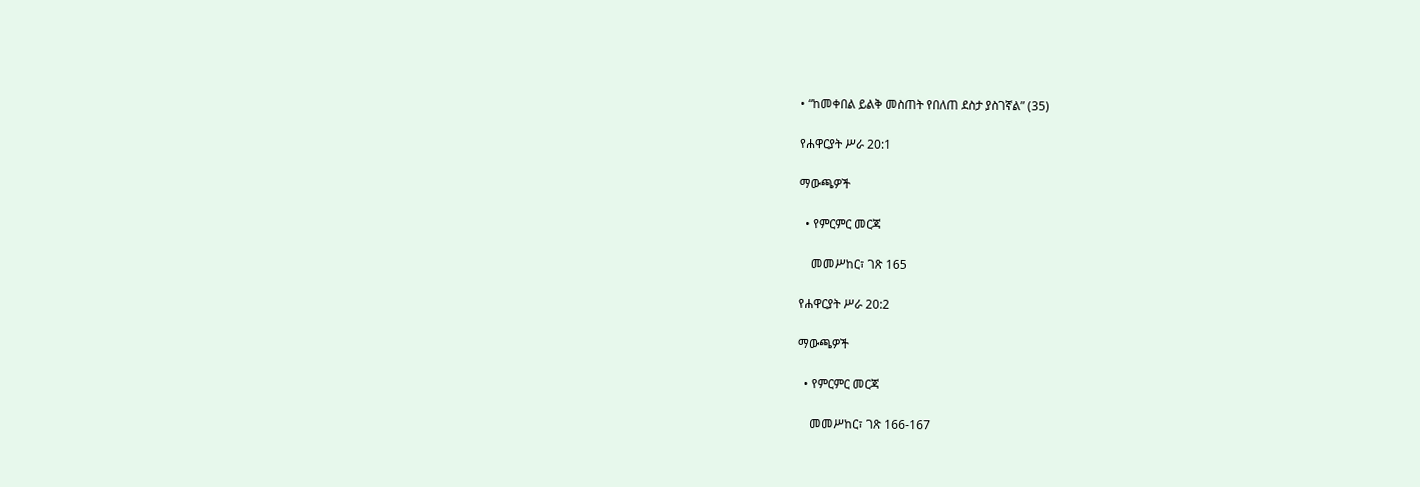• “ከመቀበል ይልቅ መስጠት የበለጠ ደስታ ያስገኛል” (35)

የሐዋርያት ሥራ 20:1

ማውጫዎች

  • የምርምር መርጃ

    መመሥከር፣ ገጽ 165

የሐዋርያት ሥራ 20:2

ማውጫዎች

  • የምርምር መርጃ

    መመሥከር፣ ገጽ 166-167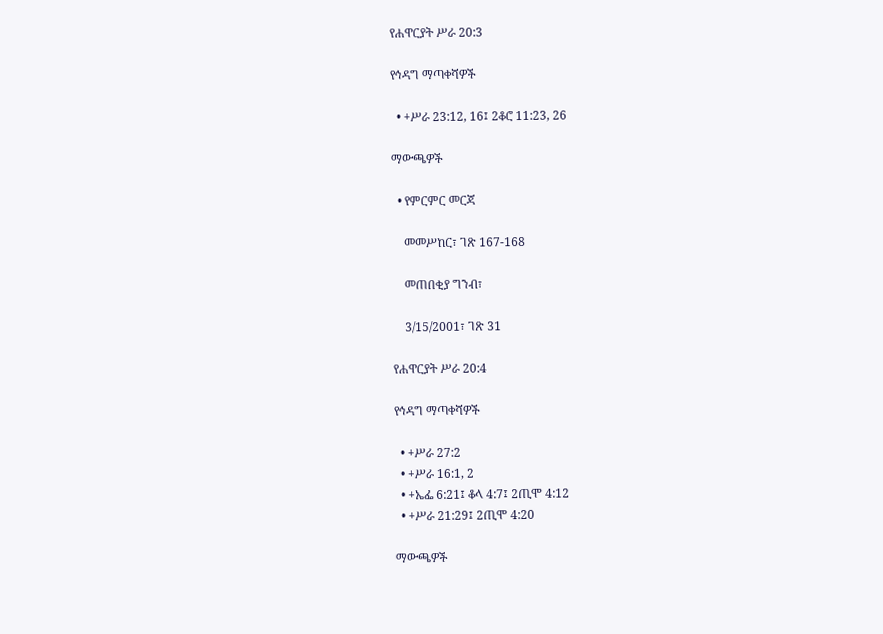የሐዋርያት ሥራ 20:3

የኅዳግ ማጣቀሻዎች

  • +ሥራ 23:12, 16፤ 2ቆሮ 11:23, 26

ማውጫዎች

  • የምርምር መርጃ

    መመሥከር፣ ገጽ 167-168

    መጠበቂያ ግንብ፣

    3/15/2001፣ ገጽ 31

የሐዋርያት ሥራ 20:4

የኅዳግ ማጣቀሻዎች

  • +ሥራ 27:2
  • +ሥራ 16:1, 2
  • +ኤፌ 6:21፤ ቆላ 4:7፤ 2ጢሞ 4:12
  • +ሥራ 21:29፤ 2ጢሞ 4:20

ማውጫዎች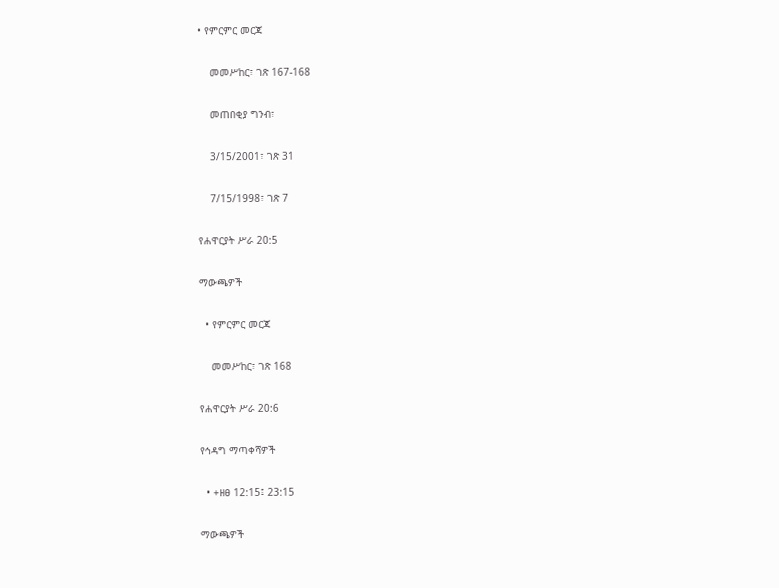• የምርምር መርጃ

    መመሥከር፣ ገጽ 167-168

    መጠበቂያ ግንብ፣

    3/15/2001፣ ገጽ 31

    7/15/1998፣ ገጽ 7

የሐዋርያት ሥራ 20:5

ማውጫዎች

  • የምርምር መርጃ

    መመሥከር፣ ገጽ 168

የሐዋርያት ሥራ 20:6

የኅዳግ ማጣቀሻዎች

  • +ዘፀ 12:15፤ 23:15

ማውጫዎች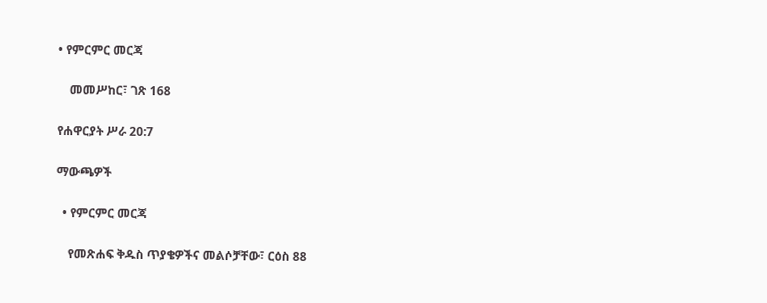• የምርምር መርጃ

    መመሥከር፣ ገጽ 168

የሐዋርያት ሥራ 20:7

ማውጫዎች

  • የምርምር መርጃ

    የመጽሐፍ ቅዱስ ጥያቄዎችና መልሶቻቸው፣ ርዕስ 88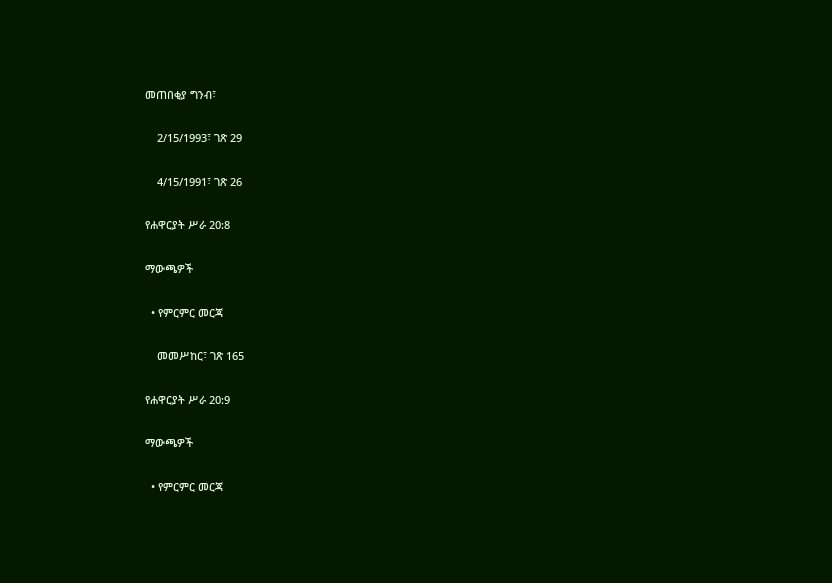መጠበቂያ ግንብ፣

    2/15/1993፣ ገጽ 29

    4/15/1991፣ ገጽ 26

የሐዋርያት ሥራ 20:8

ማውጫዎች

  • የምርምር መርጃ

    መመሥከር፣ ገጽ 165

የሐዋርያት ሥራ 20:9

ማውጫዎች

  • የምርምር መርጃ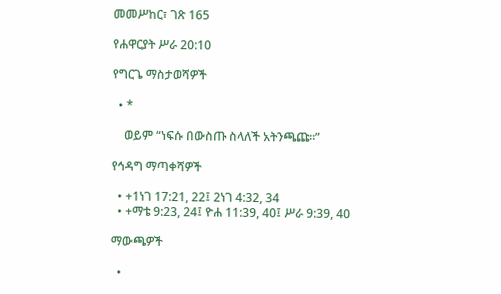መመሥከር፣ ገጽ 165

የሐዋርያት ሥራ 20:10

የግርጌ ማስታወሻዎች

  • *

    ወይም “ነፍሱ በውስጡ ስላለች አትንጫጩ።”

የኅዳግ ማጣቀሻዎች

  • +1ነገ 17:21, 22፤ 2ነገ 4:32, 34
  • +ማቴ 9:23, 24፤ ዮሐ 11:39, 40፤ ሥራ 9:39, 40

ማውጫዎች

  •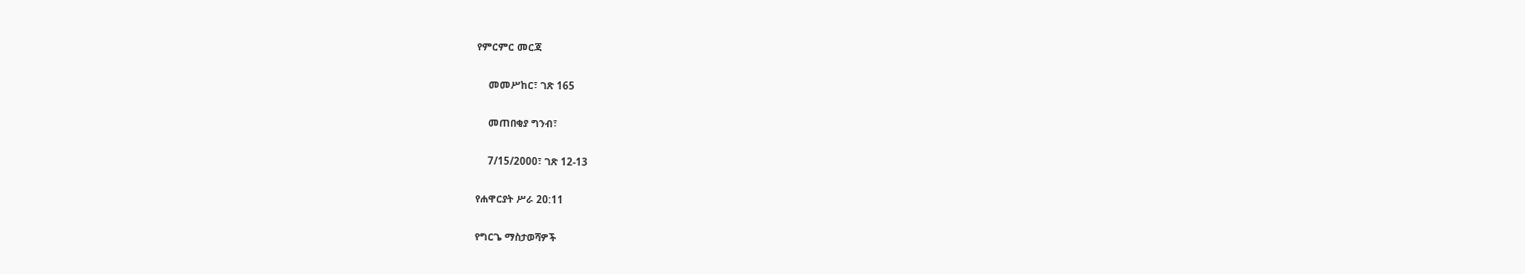የምርምር መርጃ

    መመሥከር፣ ገጽ 165

    መጠበቂያ ግንብ፣

    7/15/2000፣ ገጽ 12-13

የሐዋርያት ሥራ 20:11

የግርጌ ማስታወሻዎች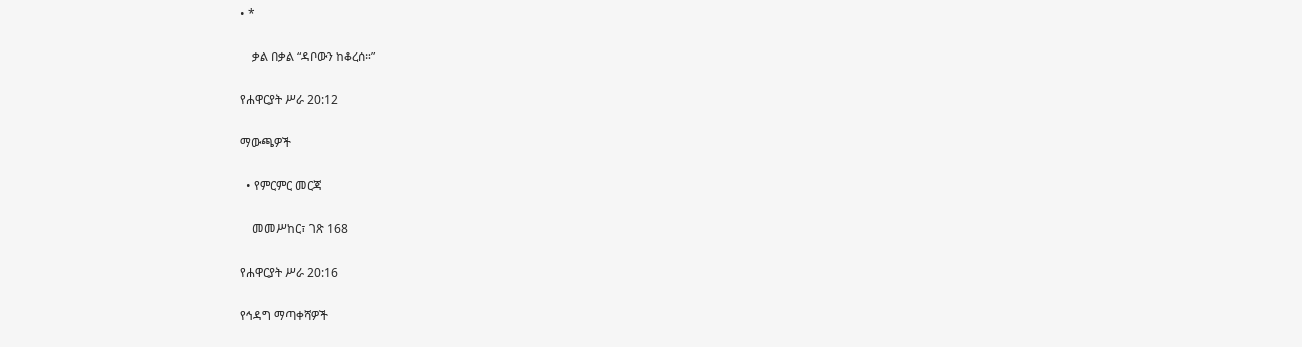• *

    ቃል በቃል “ዳቦውን ከቆረሰ።”

የሐዋርያት ሥራ 20:12

ማውጫዎች

  • የምርምር መርጃ

    መመሥከር፣ ገጽ 168

የሐዋርያት ሥራ 20:16

የኅዳግ ማጣቀሻዎች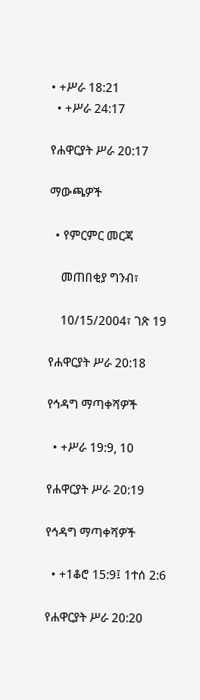• +ሥራ 18:21
  • +ሥራ 24:17

የሐዋርያት ሥራ 20:17

ማውጫዎች

  • የምርምር መርጃ

    መጠበቂያ ግንብ፣

    10/15/2004፣ ገጽ 19

የሐዋርያት ሥራ 20:18

የኅዳግ ማጣቀሻዎች

  • +ሥራ 19:9, 10

የሐዋርያት ሥራ 20:19

የኅዳግ ማጣቀሻዎች

  • +1ቆሮ 15:9፤ 1ተሰ 2:6

የሐዋርያት ሥራ 20:20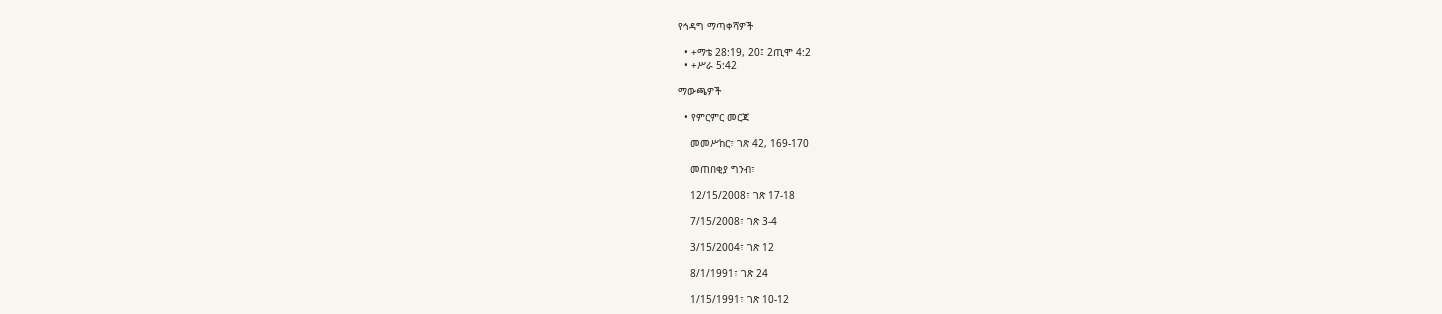የኅዳግ ማጣቀሻዎች

  • +ማቴ 28:19, 20፤ 2ጢሞ 4:2
  • +ሥራ 5:42

ማውጫዎች

  • የምርምር መርጃ

    መመሥከር፣ ገጽ 42, 169-170

    መጠበቂያ ግንብ፣

    12/15/2008፣ ገጽ 17-18

    7/15/2008፣ ገጽ 3-4

    3/15/2004፣ ገጽ 12

    8/1/1991፣ ገጽ 24

    1/15/1991፣ ገጽ 10-12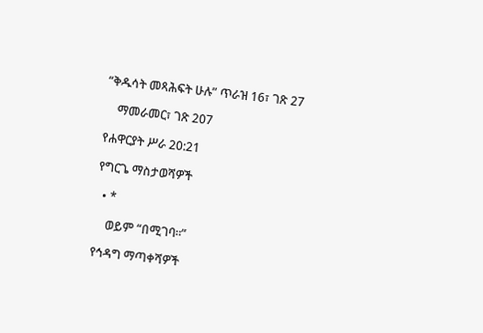“ቅዱሳት መጻሕፍት ሁሉ” ጥራዝ 16፣ ገጽ 27

    ማመራመር፣ ገጽ 207

የሐዋርያት ሥራ 20:21

የግርጌ ማስታወሻዎች

  • *

    ወይም “በሚገባ።”

የኅዳግ ማጣቀሻዎች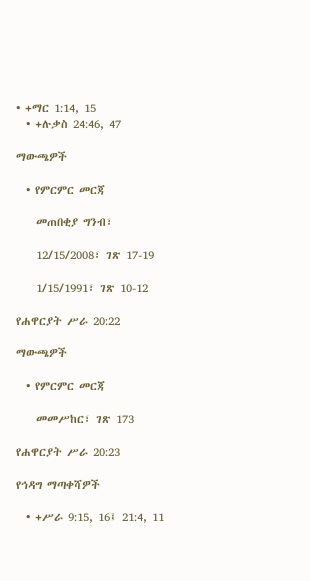• +ማር 1:14, 15
  • +ሉቃስ 24:46, 47

ማውጫዎች

  • የምርምር መርጃ

    መጠበቂያ ግንብ፣

    12/15/2008፣ ገጽ 17-19

    1/15/1991፣ ገጽ 10-12

የሐዋርያት ሥራ 20:22

ማውጫዎች

  • የምርምር መርጃ

    መመሥከር፣ ገጽ 173

የሐዋርያት ሥራ 20:23

የኅዳግ ማጣቀሻዎች

  • +ሥራ 9:15, 16፤ 21:4, 11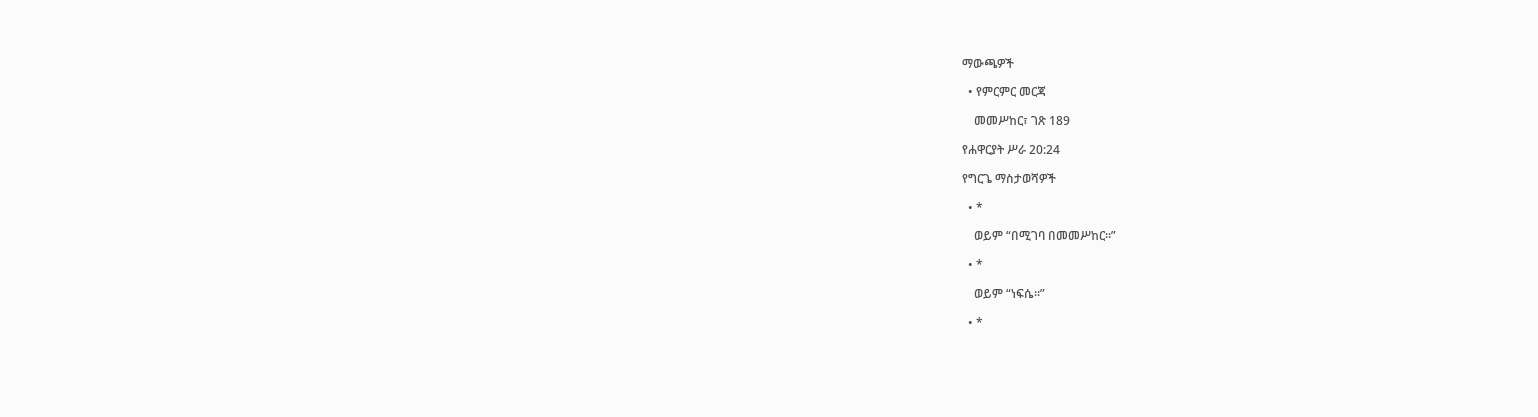ማውጫዎች

  • የምርምር መርጃ

    መመሥከር፣ ገጽ 189

የሐዋርያት ሥራ 20:24

የግርጌ ማስታወሻዎች

  • *

    ወይም “በሚገባ በመመሥከር።”

  • *

    ወይም “ነፍሴ።”

  • *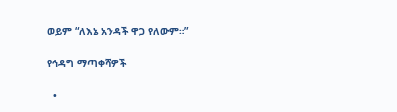ወይም “ለእኔ አንዳች ዋጋ የለውም።”

የኅዳግ ማጣቀሻዎች

  •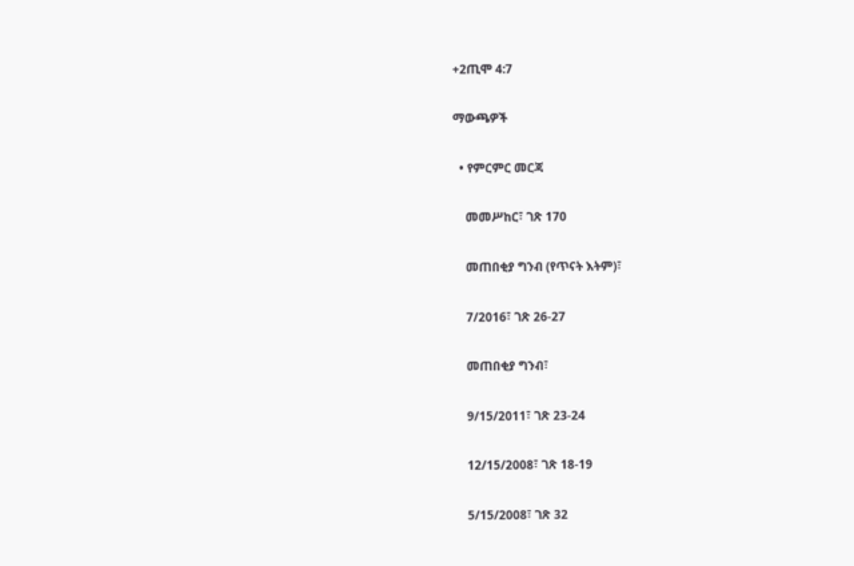+2ጢሞ 4:7

ማውጫዎች

  • የምርምር መርጃ

    መመሥከር፣ ገጽ 170

    መጠበቂያ ግንብ (የጥናት እትም)፣

    7/2016፣ ገጽ 26-27

    መጠበቂያ ግንብ፣

    9/15/2011፣ ገጽ 23-24

    12/15/2008፣ ገጽ 18-19

    5/15/2008፣ ገጽ 32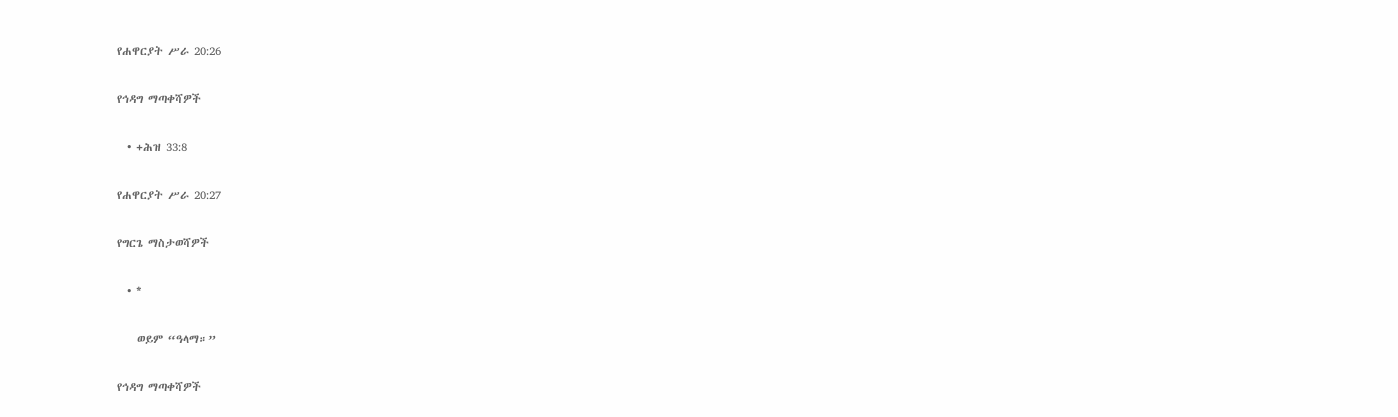የሐዋርያት ሥራ 20:26

የኅዳግ ማጣቀሻዎች

  • +ሕዝ 33:8

የሐዋርያት ሥራ 20:27

የግርጌ ማስታወሻዎች

  • *

    ወይም “ዓላማ።”

የኅዳግ ማጣቀሻዎች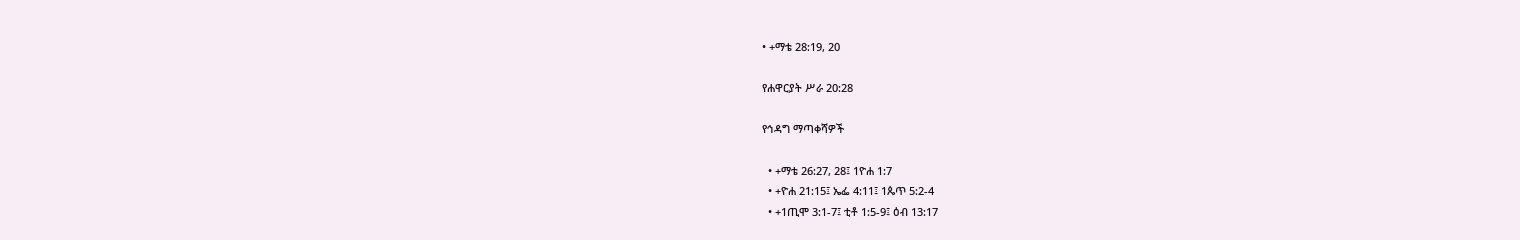• +ማቴ 28:19, 20

የሐዋርያት ሥራ 20:28

የኅዳግ ማጣቀሻዎች

  • +ማቴ 26:27, 28፤ 1ዮሐ 1:7
  • +ዮሐ 21:15፤ ኤፌ 4:11፤ 1ጴጥ 5:2-4
  • +1ጢሞ 3:1-7፤ ቲቶ 1:5-9፤ ዕብ 13:17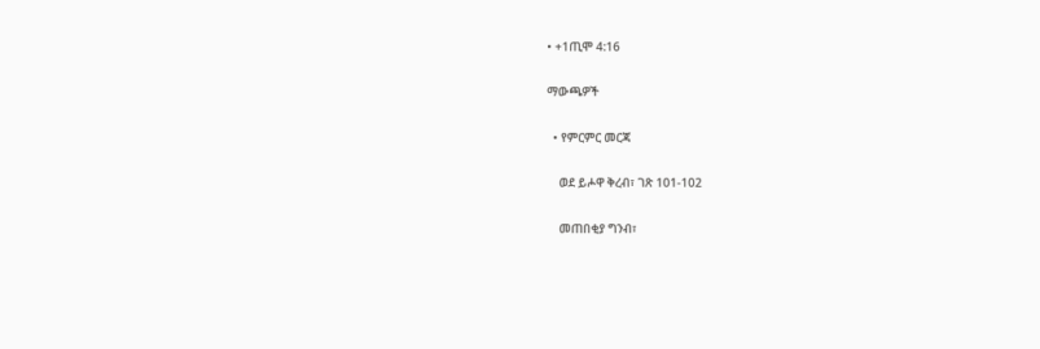• +1ጢሞ 4:16

ማውጫዎች

  • የምርምር መርጃ

    ወደ ይሖዋ ቅረብ፣ ገጽ 101-102

    መጠበቂያ ግንብ፣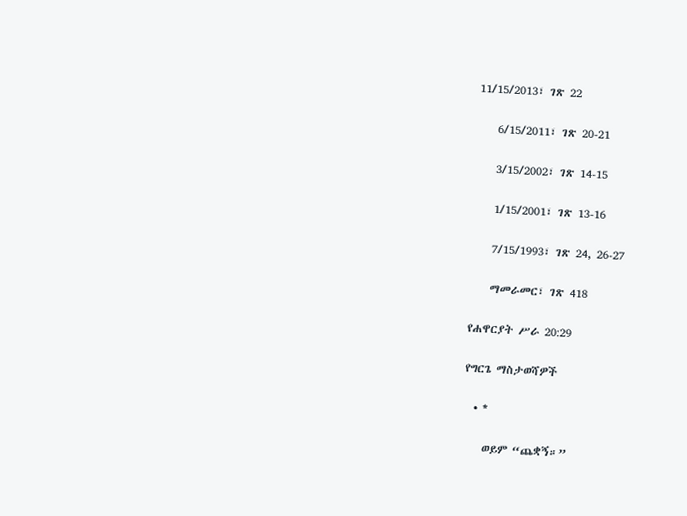11/15/2013፣ ገጽ 22

    6/15/2011፣ ገጽ 20-21

    3/15/2002፣ ገጽ 14-15

    1/15/2001፣ ገጽ 13-16

    7/15/1993፣ ገጽ 24, 26-27

    ማመራመር፣ ገጽ 418

የሐዋርያት ሥራ 20:29

የግርጌ ማስታወሻዎች

  • *

    ወይም “ጨቋኝ።”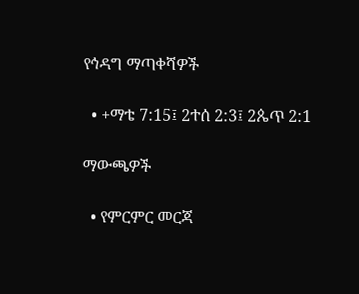የኅዳግ ማጣቀሻዎች

  • +ማቴ 7:15፤ 2ተሰ 2:3፤ 2ጴጥ 2:1

ማውጫዎች

  • የምርምር መርጃ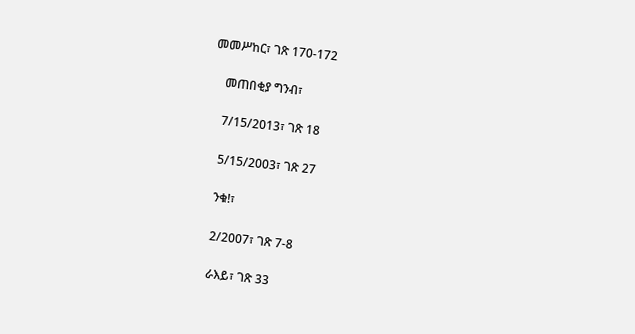መመሥከር፣ ገጽ 170-172

    መጠበቂያ ግንብ፣

    7/15/2013፣ ገጽ 18

    5/15/2003፣ ገጽ 27

    ንቁ!፣

    2/2007፣ ገጽ 7-8

    ራእይ፣ ገጽ 33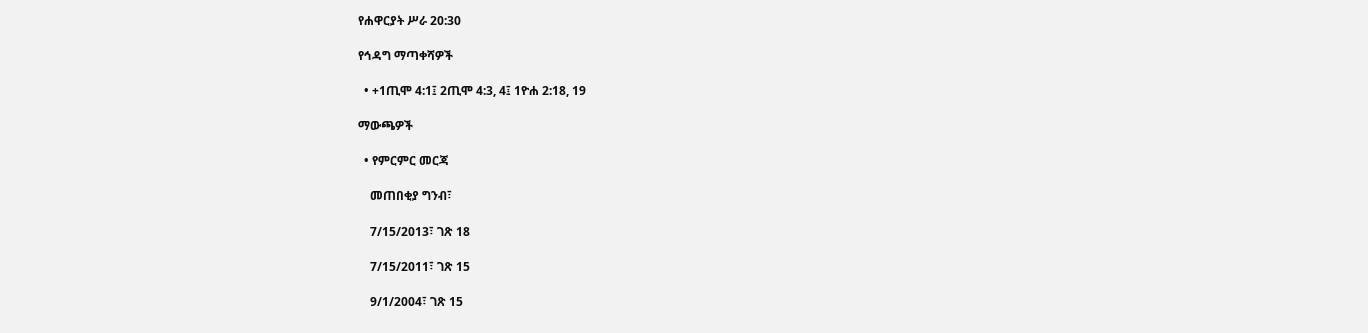የሐዋርያት ሥራ 20:30

የኅዳግ ማጣቀሻዎች

  • +1ጢሞ 4:1፤ 2ጢሞ 4:3, 4፤ 1ዮሐ 2:18, 19

ማውጫዎች

  • የምርምር መርጃ

    መጠበቂያ ግንብ፣

    7/15/2013፣ ገጽ 18

    7/15/2011፣ ገጽ 15

    9/1/2004፣ ገጽ 15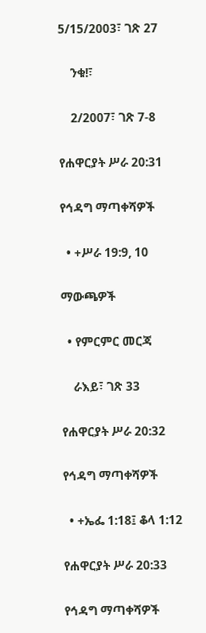5/15/2003፣ ገጽ 27

    ንቁ!፣

    2/2007፣ ገጽ 7-8

የሐዋርያት ሥራ 20:31

የኅዳግ ማጣቀሻዎች

  • +ሥራ 19:9, 10

ማውጫዎች

  • የምርምር መርጃ

    ራእይ፣ ገጽ 33

የሐዋርያት ሥራ 20:32

የኅዳግ ማጣቀሻዎች

  • +ኤፌ 1:18፤ ቆላ 1:12

የሐዋርያት ሥራ 20:33

የኅዳግ ማጣቀሻዎች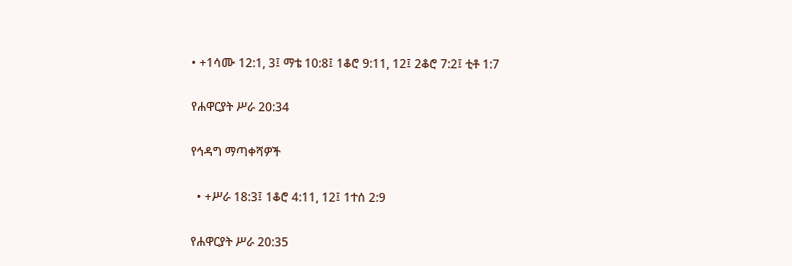• +1ሳሙ 12:1, 3፤ ማቴ 10:8፤ 1ቆሮ 9:11, 12፤ 2ቆሮ 7:2፤ ቲቶ 1:7

የሐዋርያት ሥራ 20:34

የኅዳግ ማጣቀሻዎች

  • +ሥራ 18:3፤ 1ቆሮ 4:11, 12፤ 1ተሰ 2:9

የሐዋርያት ሥራ 20:35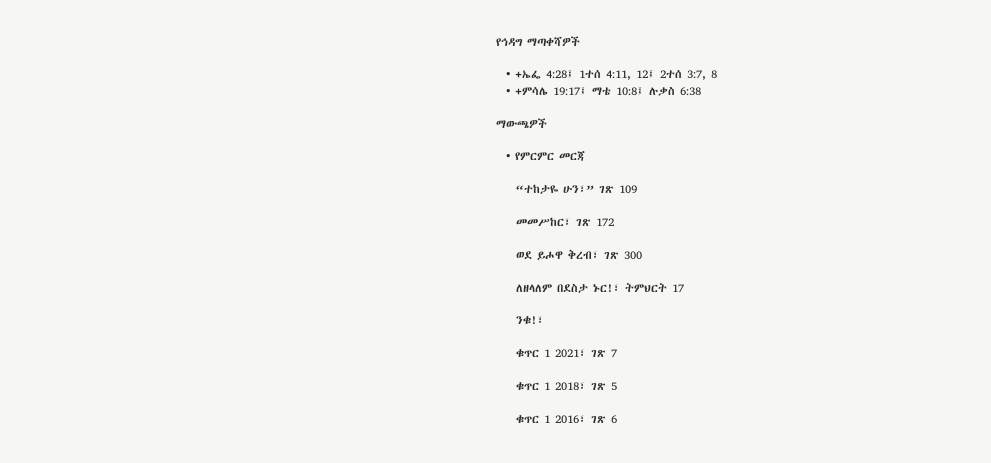የኅዳግ ማጣቀሻዎች

  • +ኤፌ 4:28፤ 1ተሰ 4:11, 12፤ 2ተሰ 3:7, 8
  • +ምሳሌ 19:17፤ ማቴ 10:8፤ ሉቃስ 6:38

ማውጫዎች

  • የምርምር መርጃ

    “ተከታዬ ሁን፣” ገጽ 109

    መመሥከር፣ ገጽ 172

    ወደ ይሖዋ ቅረብ፣ ገጽ 300

    ለዘላለም በደስታ ኑር!፣ ትምህርት 17

    ንቁ!፣

    ቁጥር 1 2021፣ ገጽ 7

    ቁጥር 1 2018፣ ገጽ 5

    ቁጥር 1 2016፣ ገጽ 6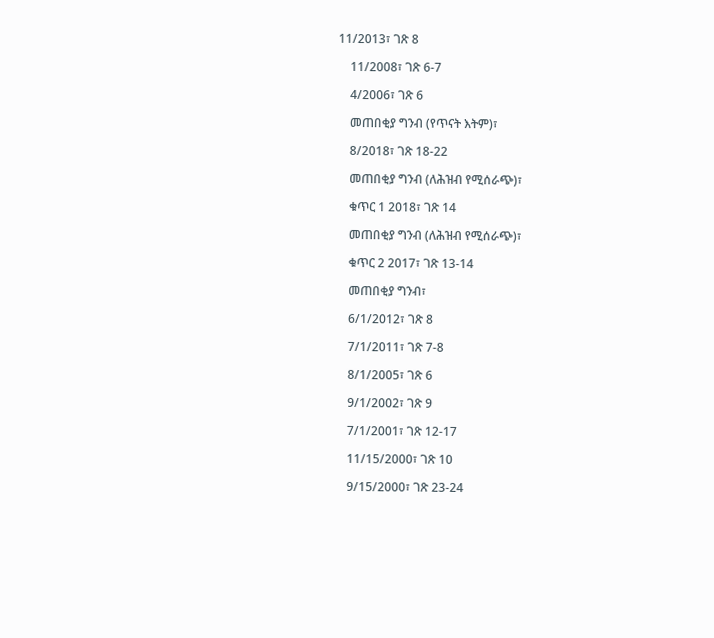11/2013፣ ገጽ 8

    11/2008፣ ገጽ 6-7

    4/2006፣ ገጽ 6

    መጠበቂያ ግንብ (የጥናት እትም)፣

    8/2018፣ ገጽ 18-22

    መጠበቂያ ግንብ (ለሕዝብ የሚሰራጭ)፣

    ቁጥር 1 2018፣ ገጽ 14

    መጠበቂያ ግንብ (ለሕዝብ የሚሰራጭ)፣

    ቁጥር 2 2017፣ ገጽ 13-14

    መጠበቂያ ግንብ፣

    6/1/2012፣ ገጽ 8

    7/1/2011፣ ገጽ 7-8

    8/1/2005፣ ገጽ 6

    9/1/2002፣ ገጽ 9

    7/1/2001፣ ገጽ 12-17

    11/15/2000፣ ገጽ 10

    9/15/2000፣ ገጽ 23-24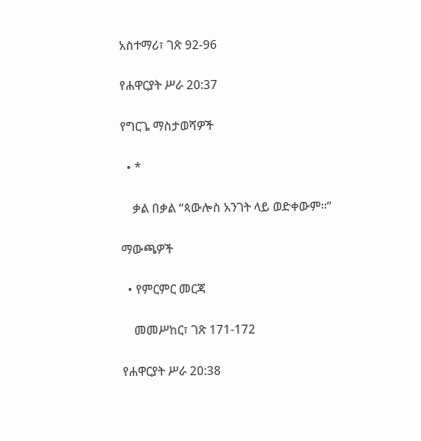አስተማሪ፣ ገጽ 92-96

የሐዋርያት ሥራ 20:37

የግርጌ ማስታወሻዎች

  • *

    ቃል በቃል “ጳውሎስ አንገት ላይ ወድቀውም።”

ማውጫዎች

  • የምርምር መርጃ

    መመሥከር፣ ገጽ 171-172

የሐዋርያት ሥራ 20:38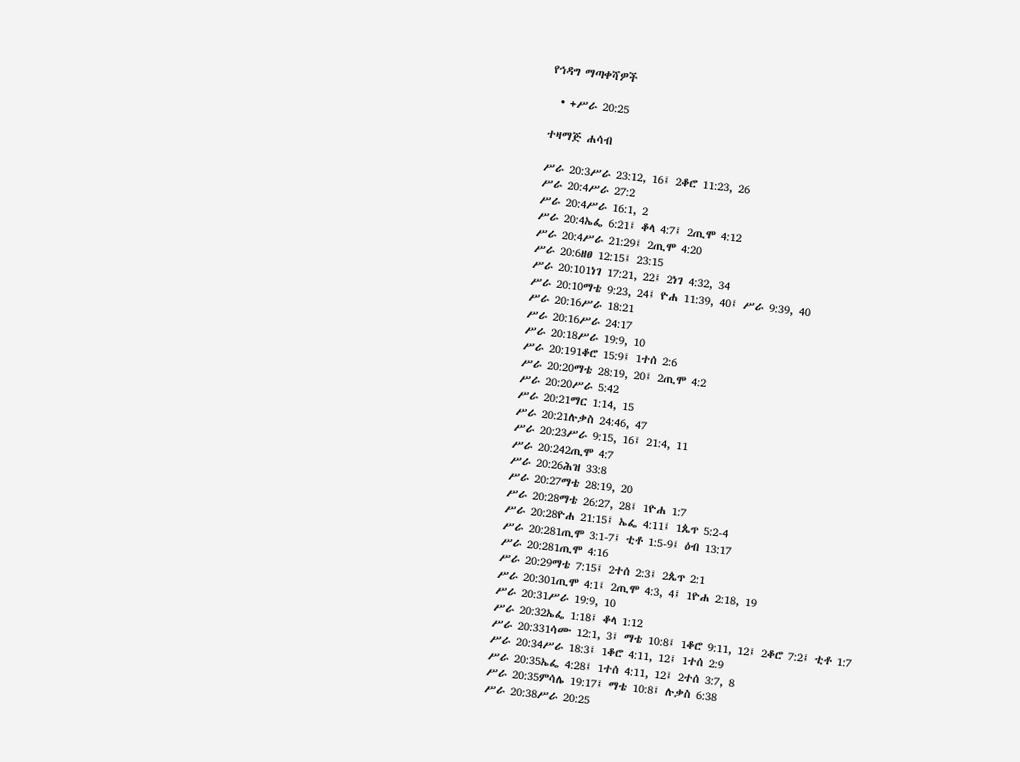የኅዳግ ማጣቀሻዎች

  • +ሥራ 20:25

ተዛማጅ ሐሳብ

ሥራ 20:3ሥራ 23:12, 16፤ 2ቆሮ 11:23, 26
ሥራ 20:4ሥራ 27:2
ሥራ 20:4ሥራ 16:1, 2
ሥራ 20:4ኤፌ 6:21፤ ቆላ 4:7፤ 2ጢሞ 4:12
ሥራ 20:4ሥራ 21:29፤ 2ጢሞ 4:20
ሥራ 20:6ዘፀ 12:15፤ 23:15
ሥራ 20:101ነገ 17:21, 22፤ 2ነገ 4:32, 34
ሥራ 20:10ማቴ 9:23, 24፤ ዮሐ 11:39, 40፤ ሥራ 9:39, 40
ሥራ 20:16ሥራ 18:21
ሥራ 20:16ሥራ 24:17
ሥራ 20:18ሥራ 19:9, 10
ሥራ 20:191ቆሮ 15:9፤ 1ተሰ 2:6
ሥራ 20:20ማቴ 28:19, 20፤ 2ጢሞ 4:2
ሥራ 20:20ሥራ 5:42
ሥራ 20:21ማር 1:14, 15
ሥራ 20:21ሉቃስ 24:46, 47
ሥራ 20:23ሥራ 9:15, 16፤ 21:4, 11
ሥራ 20:242ጢሞ 4:7
ሥራ 20:26ሕዝ 33:8
ሥራ 20:27ማቴ 28:19, 20
ሥራ 20:28ማቴ 26:27, 28፤ 1ዮሐ 1:7
ሥራ 20:28ዮሐ 21:15፤ ኤፌ 4:11፤ 1ጴጥ 5:2-4
ሥራ 20:281ጢሞ 3:1-7፤ ቲቶ 1:5-9፤ ዕብ 13:17
ሥራ 20:281ጢሞ 4:16
ሥራ 20:29ማቴ 7:15፤ 2ተሰ 2:3፤ 2ጴጥ 2:1
ሥራ 20:301ጢሞ 4:1፤ 2ጢሞ 4:3, 4፤ 1ዮሐ 2:18, 19
ሥራ 20:31ሥራ 19:9, 10
ሥራ 20:32ኤፌ 1:18፤ ቆላ 1:12
ሥራ 20:331ሳሙ 12:1, 3፤ ማቴ 10:8፤ 1ቆሮ 9:11, 12፤ 2ቆሮ 7:2፤ ቲቶ 1:7
ሥራ 20:34ሥራ 18:3፤ 1ቆሮ 4:11, 12፤ 1ተሰ 2:9
ሥራ 20:35ኤፌ 4:28፤ 1ተሰ 4:11, 12፤ 2ተሰ 3:7, 8
ሥራ 20:35ምሳሌ 19:17፤ ማቴ 10:8፤ ሉቃስ 6:38
ሥራ 20:38ሥራ 20:25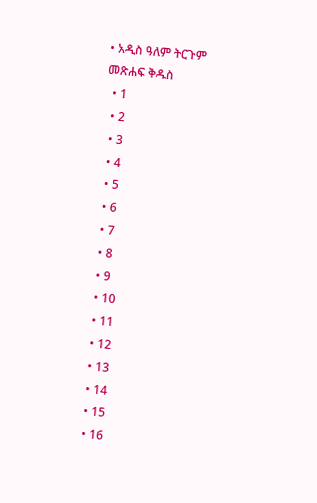• አዲስ ዓለም ትርጉም መጽሐፍ ቅዱስ
  • 1
  • 2
  • 3
  • 4
  • 5
  • 6
  • 7
  • 8
  • 9
  • 10
  • 11
  • 12
  • 13
  • 14
  • 15
  • 16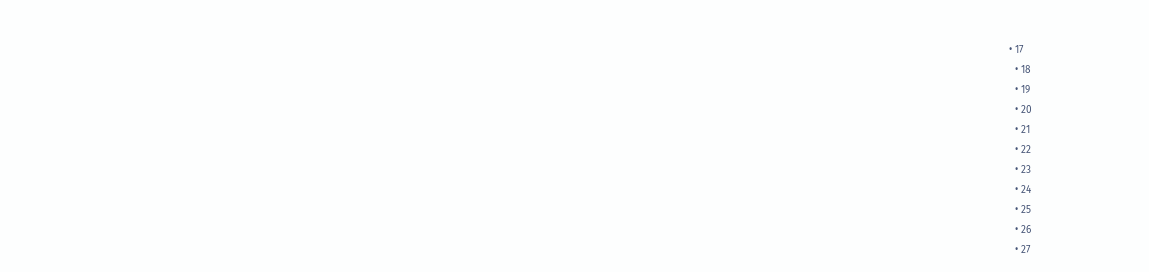• 17
  • 18
  • 19
  • 20
  • 21
  • 22
  • 23
  • 24
  • 25
  • 26
  • 27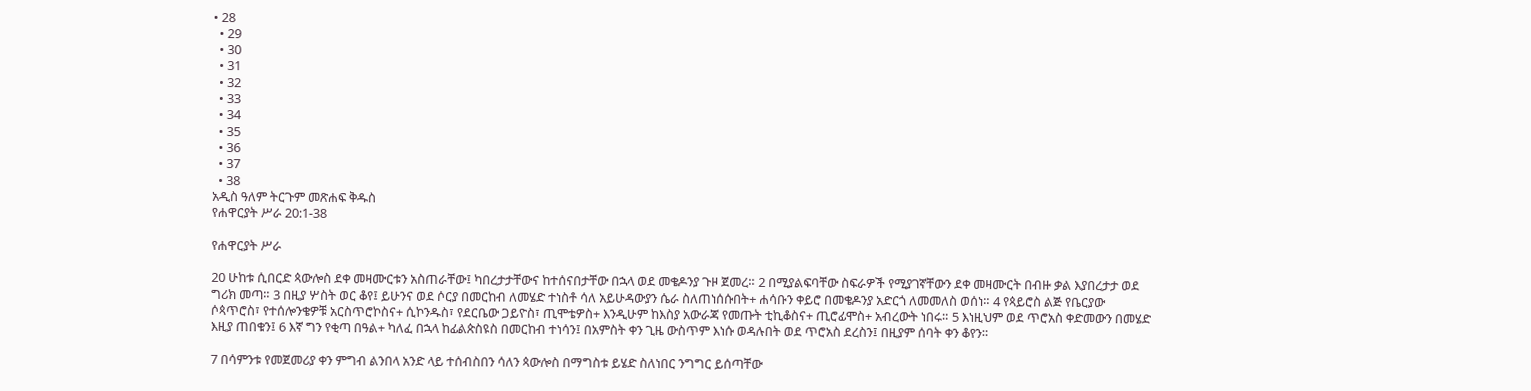• 28
  • 29
  • 30
  • 31
  • 32
  • 33
  • 34
  • 35
  • 36
  • 37
  • 38
አዲስ ዓለም ትርጉም መጽሐፍ ቅዱስ
የሐዋርያት ሥራ 20:1-38

የሐዋርያት ሥራ

20 ሁከቱ ሲበርድ ጳውሎስ ደቀ መዛሙርቱን አስጠራቸው፤ ካበረታታቸውና ከተሰናበታቸው በኋላ ወደ መቄዶንያ ጉዞ ጀመረ። 2 በሚያልፍባቸው ስፍራዎች የሚያገኛቸውን ደቀ መዛሙርት በብዙ ቃል እያበረታታ ወደ ግሪክ መጣ። 3 በዚያ ሦስት ወር ቆየ፤ ይሁንና ወደ ሶርያ በመርከብ ለመሄድ ተነስቶ ሳለ አይሁዳውያን ሴራ ስለጠነሰሱበት+ ሐሳቡን ቀይሮ በመቄዶንያ አድርጎ ለመመለስ ወሰነ። 4 የጳይሮስ ልጅ የቤርያው ሶጳጥሮስ፣ የተሰሎንቄዎቹ አርስጥሮኮስና+ ሲኮንዱስ፣ የደርቤው ጋይዮስ፣ ጢሞቴዎስ+ እንዲሁም ከእስያ አውራጃ የመጡት ቲኪቆስና+ ጢሮፊሞስ+ አብረውት ነበሩ። 5 እነዚህም ወደ ጥሮአስ ቀድመውን በመሄድ እዚያ ጠበቁን፤ 6 እኛ ግን የቂጣ በዓል+ ካለፈ በኋላ ከፊልጵስዩስ በመርከብ ተነሳን፤ በአምስት ቀን ጊዜ ውስጥም እነሱ ወዳሉበት ወደ ጥሮአስ ደረስን፤ በዚያም ሰባት ቀን ቆየን።

7 በሳምንቱ የመጀመሪያ ቀን ምግብ ልንበላ አንድ ላይ ተሰብስበን ሳለን ጳውሎስ በማግስቱ ይሄድ ስለነበር ንግግር ይሰጣቸው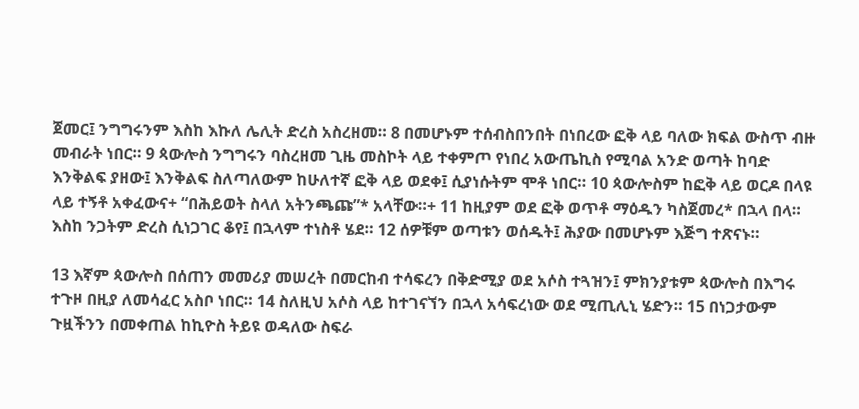ጀመር፤ ንግግሩንም እስከ እኩለ ሌሊት ድረስ አስረዘመ። 8 በመሆኑም ተሰብስበንበት በነበረው ፎቅ ላይ ባለው ክፍል ውስጥ ብዙ መብራት ነበር። 9 ጳውሎስ ንግግሩን ባስረዘመ ጊዜ መስኮት ላይ ተቀምጦ የነበረ አውጤኪስ የሚባል አንድ ወጣት ከባድ እንቅልፍ ያዘው፤ እንቅልፍ ስለጣለውም ከሁለተኛ ፎቅ ላይ ወደቀ፤ ሲያነሱትም ሞቶ ነበር። 10 ጳውሎስም ከፎቅ ላይ ወርዶ በላዩ ላይ ተኝቶ አቀፈውና+ “በሕይወት ስላለ አትንጫጩ”* አላቸው።+ 11 ከዚያም ወደ ፎቅ ወጥቶ ማዕዱን ካስጀመረ* በኋላ በላ። እስከ ንጋትም ድረስ ሲነጋገር ቆየ፤ በኋላም ተነስቶ ሄደ። 12 ሰዎቹም ወጣቱን ወሰዱት፤ ሕያው በመሆኑም እጅግ ተጽናኑ።

13 እኛም ጳውሎስ በሰጠን መመሪያ መሠረት በመርከብ ተሳፍረን በቅድሚያ ወደ አሶስ ተጓዝን፤ ምክንያቱም ጳውሎስ በእግሩ ተጉዞ በዚያ ለመሳፈር አስቦ ነበር። 14 ስለዚህ አሶስ ላይ ከተገናኘን በኋላ አሳፍረነው ወደ ሚጢሊኒ ሄድን። 15 በነጋታውም ጉዟችንን በመቀጠል ከኪዮስ ትይዩ ወዳለው ስፍራ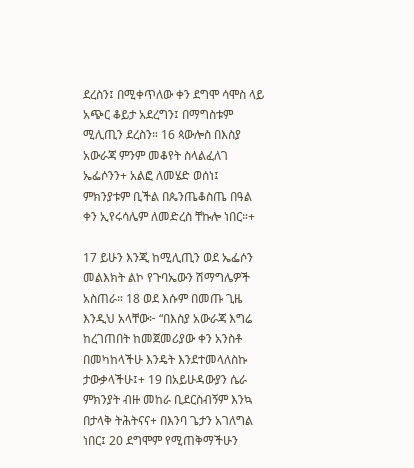ደረስን፤ በሚቀጥለው ቀን ደግሞ ሳሞስ ላይ አጭር ቆይታ አደረግን፤ በማግስቱም ሚሊጢን ደረስን። 16 ጳውሎስ በእስያ አውራጃ ምንም መቆየት ስላልፈለገ ኤፌሶንን+ አልፎ ለመሄድ ወሰነ፤ ምክንያቱም ቢችል በጴንጤቆስጤ በዓል ቀን ኢየሩሳሌም ለመድረስ ቸኩሎ ነበር።+

17 ይሁን እንጂ ከሚሊጢን ወደ ኤፌሶን መልእክት ልኮ የጉባኤውን ሽማግሌዎች አስጠራ። 18 ወደ እሱም በመጡ ጊዜ እንዲህ አላቸው፦ “በእስያ አውራጃ እግሬ ከረገጠበት ከመጀመሪያው ቀን አንስቶ በመካከላችሁ እንዴት እንደተመላለስኩ ታውቃላችሁ፤+ 19 በአይሁዳውያን ሴራ ምክንያት ብዙ መከራ ቢደርስብኝም እንኳ በታላቅ ትሕትናና+ በእንባ ጌታን አገለግል ነበር፤ 20 ደግሞም የሚጠቅማችሁን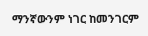ማንኛውንም ነገር ከመንገርም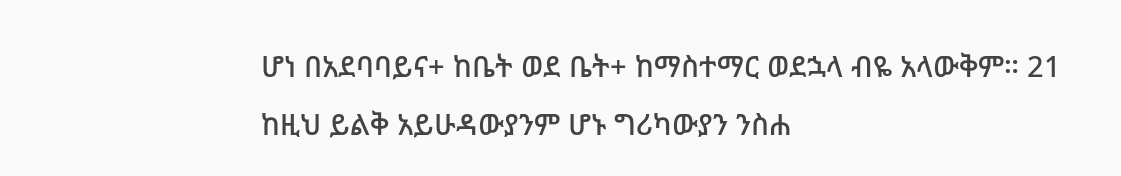ሆነ በአደባባይና+ ከቤት ወደ ቤት+ ከማስተማር ወደኋላ ብዬ አላውቅም። 21 ከዚህ ይልቅ አይሁዳውያንም ሆኑ ግሪካውያን ንስሐ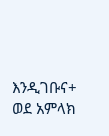እንዲገቡና+ ወደ አምላክ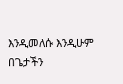እንዲመለሱ እንዲሁም በጌታችን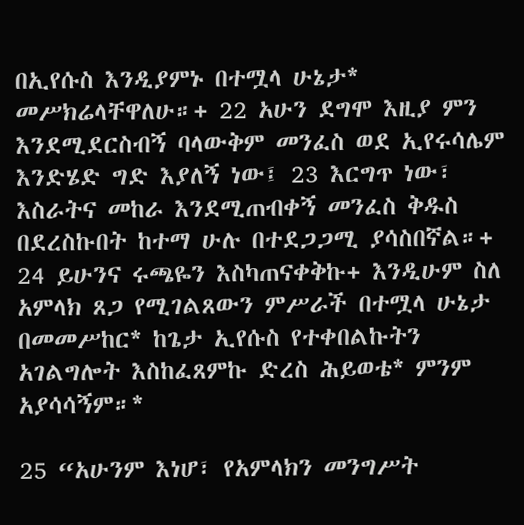በኢየሱስ እንዲያምኑ በተሟላ ሁኔታ* መሥክሬላቸዋለሁ።+ 22 አሁን ደግሞ እዚያ ምን እንደሚደርስብኝ ባላውቅም መንፈስ ወደ ኢየሩሳሌም እንድሄድ ግድ እያለኝ ነው፤ 23 እርግጥ ነው፣ እስራትና መከራ እንደሚጠብቀኝ መንፈስ ቅዱስ በደረስኩበት ከተማ ሁሉ በተደጋጋሚ ያሳስበኛል።+ 24 ይሁንና ሩጫዬን እስካጠናቀቅኩ+ እንዲሁም ስለ አምላክ ጸጋ የሚገልጸውን ምሥራች በተሟላ ሁኔታ በመመሥከር* ከጌታ ኢየሱስ የተቀበልኩትን አገልግሎት እስከፈጸምኩ ድረስ ሕይወቴ* ምንም አያሳሳኝም።*

25 “አሁንም እነሆ፣ የአምላክን መንግሥት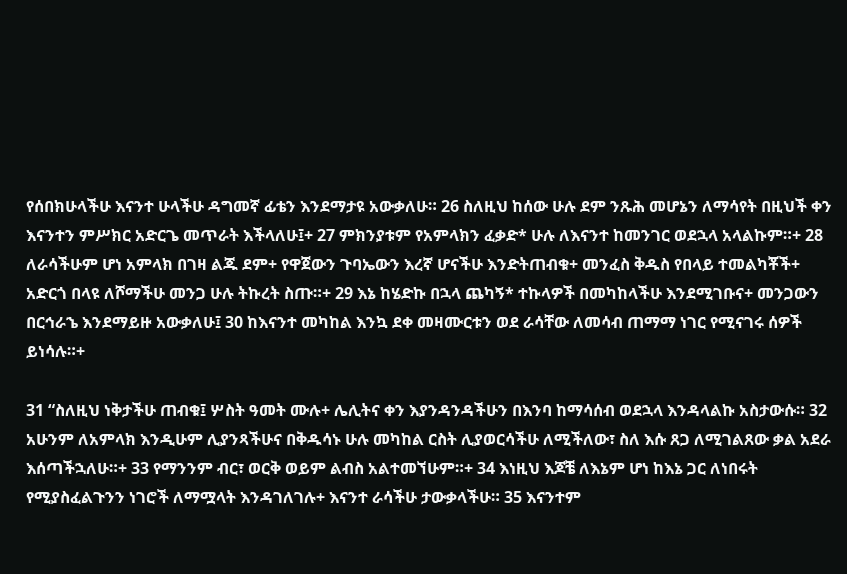የሰበክሁላችሁ እናንተ ሁላችሁ ዳግመኛ ፊቴን እንደማታዩ አውቃለሁ። 26 ስለዚህ ከሰው ሁሉ ደም ንጹሕ መሆኔን ለማሳየት በዚህች ቀን እናንተን ምሥክር አድርጌ መጥራት እችላለሁ፤+ 27 ምክንያቱም የአምላክን ፈቃድ* ሁሉ ለእናንተ ከመንገር ወደኋላ አላልኩም።+ 28 ለራሳችሁም ሆነ አምላክ በገዛ ልጁ ደም+ የዋጀውን ጉባኤውን እረኛ ሆናችሁ እንድትጠብቁ+ መንፈስ ቅዱስ የበላይ ተመልካቾች+ አድርጎ በላዩ ለሾማችሁ መንጋ ሁሉ ትኩረት ስጡ።+ 29 እኔ ከሄድኩ በኋላ ጨካኝ* ተኩላዎች በመካከላችሁ እንደሚገቡና+ መንጋውን በርኅራኄ እንደማይዙ አውቃለሁ፤ 30 ከእናንተ መካከል እንኳ ደቀ መዛሙርቱን ወደ ራሳቸው ለመሳብ ጠማማ ነገር የሚናገሩ ሰዎች ይነሳሉ።+

31 “ስለዚህ ነቅታችሁ ጠብቁ፤ ሦስት ዓመት ሙሉ+ ሌሊትና ቀን እያንዳንዳችሁን በእንባ ከማሳሰብ ወደኋላ እንዳላልኩ አስታውሱ። 32 አሁንም ለአምላክ እንዲሁም ሊያንጻችሁና በቅዱሳኑ ሁሉ መካከል ርስት ሊያወርሳችሁ ለሚችለው፣ ስለ እሱ ጸጋ ለሚገልጸው ቃል አደራ እሰጣችኋለሁ።+ 33 የማንንም ብር፣ ወርቅ ወይም ልብስ አልተመኘሁም።+ 34 እነዚህ እጆቼ ለእኔም ሆነ ከእኔ ጋር ለነበሩት የሚያስፈልጉንን ነገሮች ለማሟላት እንዳገለገሉ+ እናንተ ራሳችሁ ታውቃላችሁ። 35 እናንተም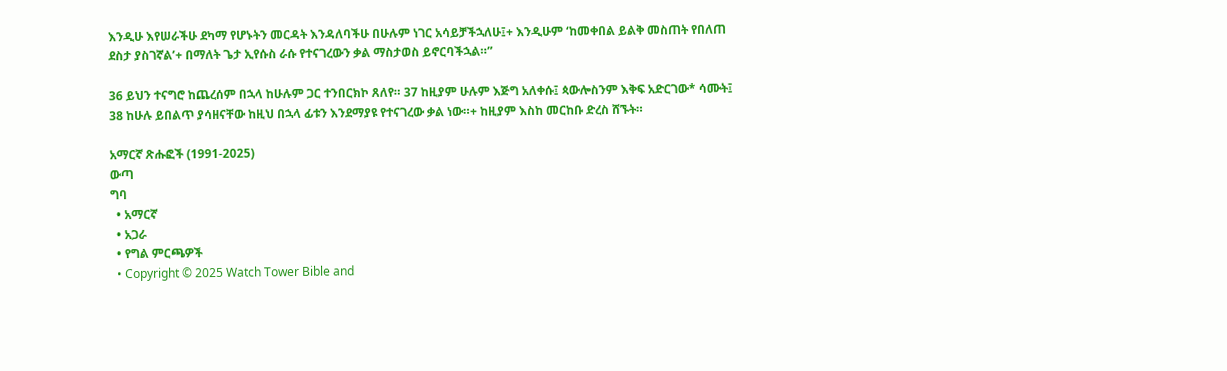እንዲሁ እየሠራችሁ ደካማ የሆኑትን መርዳት እንዳለባችሁ በሁሉም ነገር አሳይቻችኋለሁ፤+ እንዲሁም ‘ከመቀበል ይልቅ መስጠት የበለጠ ደስታ ያስገኛል’+ በማለት ጌታ ኢየሱስ ራሱ የተናገረውን ቃል ማስታወስ ይኖርባችኋል።”

36 ይህን ተናግሮ ከጨረሰም በኋላ ከሁሉም ጋር ተንበርክኮ ጸለየ። 37 ከዚያም ሁሉም እጅግ አለቀሱ፤ ጳውሎስንም እቅፍ አድርገው* ሳሙት፤ 38 ከሁሉ ይበልጥ ያሳዘናቸው ከዚህ በኋላ ፊቱን እንደማያዩ የተናገረው ቃል ነው።+ ከዚያም እስከ መርከቡ ድረስ ሸኙት።

አማርኛ ጽሑፎች (1991-2025)
ውጣ
ግባ
  • አማርኛ
  • አጋራ
  • የግል ምርጫዎች
  • Copyright © 2025 Watch Tower Bible and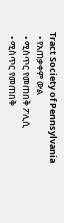Tract Society of Pennsylvania
  • የአጠቃቀም ውል
  • ሚስጥር የመጠበቅ ፖሊሲ
  • ሚስጥር የመጠበቅ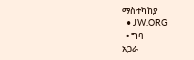ማስተካከያ
  • JW.ORG
  • ግባ
አጋራ